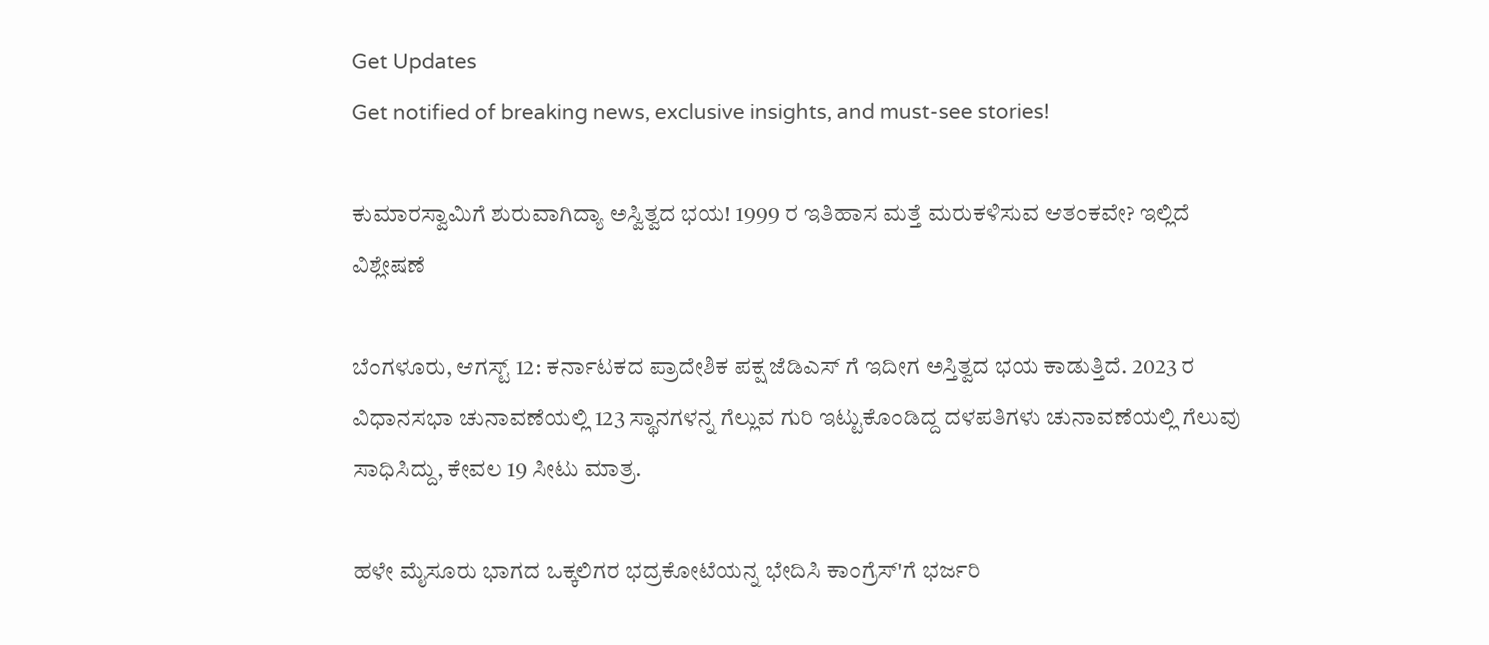Get Updates
Get notified of breaking news, exclusive insights, and must-see stories!

ಕುಮಾರಸ್ವಾಮಿಗೆ ಶುರುವಾಗಿದ್ಯಾ ಅಸ್ವಿತ್ವದ ಭಯ! 1999 ರ ಇತಿಹಾಸ ಮತ್ತೆ ಮರುಕಳಿಸುವ ಆತಂಕವೇ? ಇಲ್ಲಿದೆ ವಿಶ್ಲೇಷಣೆ

ಬೆಂಗಳೂರು, ಆಗಸ್ಟ್‌ 12: ಕರ್ನಾಟಕದ ಪ್ರಾದೇಶಿಕ ಪಕ್ಷ ಜೆಡಿಎಸ್‌ ಗೆ ಇದೀಗ ಅಸ್ತಿತ್ವದ ಭಯ ಕಾಡುತ್ತಿದೆ. 2023 ರ ವಿಧಾನಸಭಾ ಚುನಾವಣೆಯಲ್ಲಿ 123 ಸ್ಥಾನಗಳನ್ನ ಗೆಲ್ಲುವ ಗುರಿ ಇಟ್ಟುಕೊಂಡಿದ್ದ ದಳಪತಿಗಳು ಚುನಾವಣೆಯಲ್ಲಿ ಗೆಲುವು ಸಾಧಿಸಿದ್ದು, ಕೇವಲ 19 ಸೀಟು ಮಾತ್ರ.

ಹಳೇ ಮೈಸೂರು ಭಾಗದ ಒಕ್ಕಲಿಗರ ಭದ್ರಕೋಟೆಯನ್ನ ಭೇದಿಸಿ ಕಾಂಗ್ರೆಸ್'ಗೆ ಭರ್ಜರಿ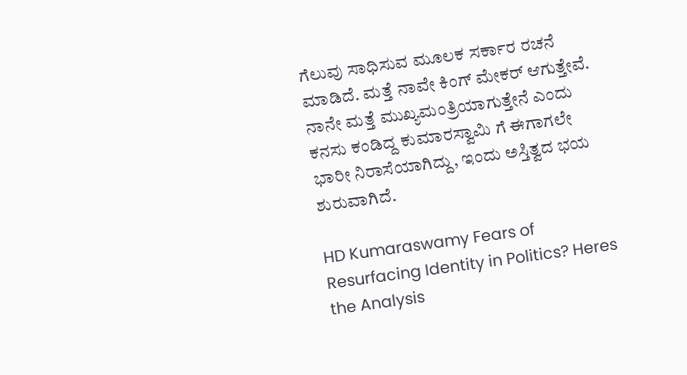ಗೆಲುವು ಸಾಧಿಸುವ ಮೂಲಕ ಸರ್ಕಾರ ರಚನೆ ಮಾಡಿದೆ. ಮತ್ತೆ ನಾವೇ ಕಿಂಗ್‌ ಮೇಕರ್‌ ಆಗುತ್ತೇವೆ. ನಾನೇ ಮತ್ತೆ ಮುಖ್ಯಮಂತ್ರಿಯಾಗುತ್ತೇನೆ ಎಂದು ಕನಸು ಕಂಡಿದ್ದ ಕುಮಾರಸ್ವಾಮಿ ಗೆ ಈಗಾಗಲೇ ಭಾರೀ ನಿರಾಸೆಯಾಗಿದ್ದು, ಇಂದು ಅಸ್ತಿತ್ವದ ಭಯ ಶುರುವಾಗಿದೆ.

HD Kumaraswamy Fears of Resurfacing Identity in Politics? Heres the Analysis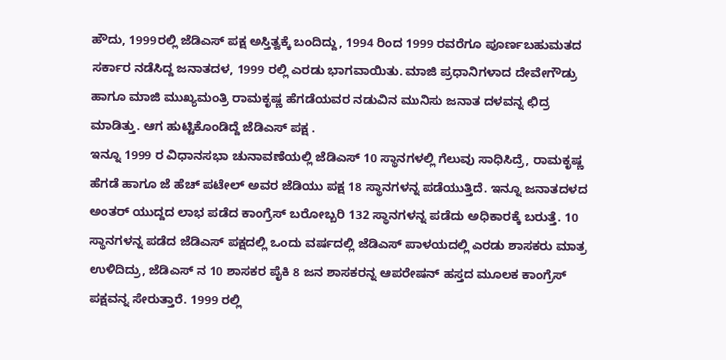ಹೌದು, 1999ರಲ್ಲಿ ಜೆಡಿಎಸ್‌ ಪಕ್ಷ ಅಸ್ತಿತ್ವಕ್ಕೆ ಬಂದಿದ್ದು, 1994 ರಿಂದ 1999 ರವರೆಗೂ ಪೂರ್ಣಬಹುಮತದ ಸರ್ಕಾರ ನಡೆಸಿದ್ದ ಜನಾತದಳ, 1999 ರಲ್ಲಿ ಎರಡು ಭಾಗವಾಯಿತು. ಮಾಜಿ ಪ್ರಧಾನಿಗಳಾದ ದೇವೇಗೌಡ್ರು ಹಾಗೂ ಮಾಜಿ ಮುಖ್ಯಮಂತ್ರಿ ರಾಮಕೃಷ್ಣ ಹೆಗಡೆಯವರ ನಡುವಿನ ಮುನಿಸು ಜನಾತ ದಳವನ್ನ ಛಿದ್ರ ಮಾಡಿತ್ತು. ಆಗ ಹುಟ್ಟಿಕೊಂಡಿದ್ದೆ ಜೆಡಿಎಸ್‌ ಪಕ್ಷ .
ಇನ್ನೂ 1999 ರ ವಿಧಾನಸಭಾ ಚುನಾವಣೆಯಲ್ಲಿ ಜೆಡಿಎಸ್‌ 10 ಸ್ಥಾನಗಳಲ್ಲಿ ಗೆಲುವು ಸಾಧಿಸಿದ್ರೆ, ರಾಮಕೃಷ್ಣ ಹೆಗಡೆ ಹಾಗೂ ಜೆ ಹೆಚ್‌ ಪಟೇಲ್‌ ಅವರ ಜೆಡಿಯು ಪಕ್ಷ 18 ಸ್ಥಾನಗಳನ್ನ ಪಡೆಯುತ್ತಿದೆ. ಇನ್ನೂ ಜನಾತದಳದ ಅಂತರ್‌ ಯುದ್ದದ ಲಾಭ ಪಡೆದ ಕಾಂಗ್ರೆಸ್‌ ಬರೋಬ್ಬರಿ 132 ಸ್ಥಾನಗಳನ್ನ ಪಡೆದು ಅಧಿಕಾರಕ್ಕೆ ಬರುತ್ತೆ. 10 ಸ್ಥಾನಗಳನ್ನ ಪಡೆದ ಜೆಡಿಎಸ್‌ ಪಕ್ಷದಲ್ಲಿ ಒಂದು ವರ್ಷದಲ್ಲಿ ಜೆಡಿಎಸ್ ಪಾಳಯದಲ್ಲಿ ಎರಡು ಶಾಸಕರು ಮಾತ್ರ ಉಳಿದಿದ್ರು, ಜೆಡಿಎಸ್ ನ 10 ಶಾಸಕರ ಪೈಕಿ 8 ಜನ ಶಾಸಕರನ್ನ ಆಪರೇಷನ್ ಹಸ್ತದ ಮೂಲಕ ಕಾಂಗ್ರೆಸ್‌ ಪಕ್ಷವನ್ನ ಸೇರುತ್ತಾರೆ. 1999 ರಲ್ಲಿ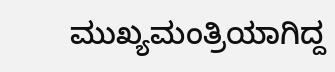ಮುಖ್ಯಮಂತ್ರಿಯಾಗಿದ್ದ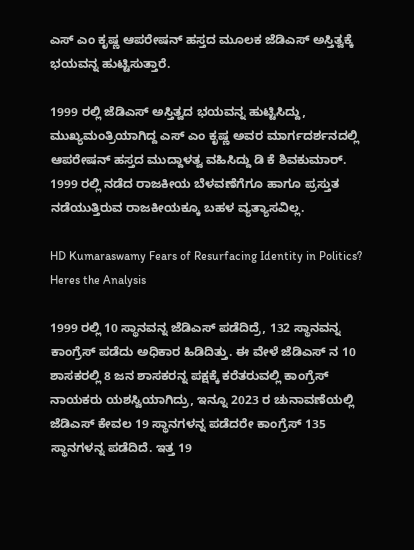ಎಸ್‌ ಎಂ ಕೃಷ್ಣ ಆಪರೇಷನ್‌ ಹಸ್ತದ ಮೂಲಕ ಜೆಡಿಎಸ್‌ ಅಸ್ತಿತ್ವಕ್ಕೆ ಭಯವನ್ನ ಹುಟ್ಟಿಸುತ್ತಾರೆ.

1999 ರಲ್ಲಿ ಜೆಡಿಎಸ್‌ ಅಸ್ತಿತ್ವದ ಭಯವನ್ನ ಹುಟ್ಟಿಸಿದ್ದು, ಮುಖ್ಯಮಂತ್ರಿಯಾಗಿದ್ದ ಎಸ್‌ ಎಂ ಕೃಷ್ಣ ಅವರ ಮಾರ್ಗದರ್ಶನದಲ್ಲಿ ಆಪರೇಷನ್ ಹಸ್ತದ ಮುದ್ದಾಳತ್ವ ವಹಿಸಿದ್ದು ಡಿ ಕೆ ಶಿವಕುಮಾರ್. 1999 ರಲ್ಲಿ ನಡೆದ ರಾಜಕೀಯ ಬೆಳವಣೆಗೆಗೂ ಹಾಗೂ ಪ್ರಸ್ತುತ ನಡೆಯುತ್ತಿರುವ ರಾಜಕೀಯಕ್ಕೂ ಬಹಳ ವ್ಯತ್ಯಾಸವಿಲ್ಲ.

HD Kumaraswamy Fears of Resurfacing Identity in Politics? Heres the Analysis

1999 ರಲ್ಲಿ 10 ಸ್ಥಾನವನ್ನ ಜೆಡಿಎಸ್‌ ಪಡೆದಿದ್ರೆ, 132 ಸ್ಥಾನವನ್ನ ಕಾಂಗ್ರೆಸ್‌ ಪಡೆದು ಅಧಿಕಾರ ಹಿಡಿದಿತ್ತು. ಈ ವೇಳೆ ಜೆಡಿಎಸ್‌ ನ 10 ಶಾಸಕರಲ್ಲಿ 8 ಜನ ಶಾಸಕರನ್ನ ಪಕ್ಷಕ್ಕೆ ಕರೆತರುವಲ್ಲಿ ಕಾಂಗ್ರೆಸ್‌ ನಾಯಕರು ಯಶಸ್ವಿಯಾಗಿದ್ರು, ಇನ್ನೂ 2023 ರ ಚುನಾವಣೆಯಲ್ಲಿ ಜೆಡಿಎಸ್‌ ಕೇವಲ 19 ಸ್ಥಾನಗಳನ್ನ ಪಡೆದರೇ ಕಾಂಗ್ರೆಸ್‌ 135 ಸ್ಥಾನಗಳನ್ನ ಪಡೆದಿದೆ. ಇತ್ತ 19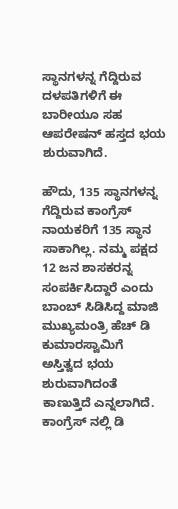ಸ್ಥಾನಗಳನ್ನ ಗೆದ್ದಿರುವ ದಳಪತಿಗಳಿಗೆ ಈ ಬಾರೀಯೂ ಸಹ ಆಪರೇಷನ್‌ ಹಸ್ತದ ಭಯ ಶುರುವಾಗಿದೆ.

ಹೌದು, 135 ಸ್ಥಾನಗಳನ್ನ ಗೆದ್ದಿರುವ ಕಾಂಗ್ರೆಸ್‌ ನಾಯಕರಿಗೆ 135 ಸ್ಥಾನ ಸಾಕಾಗಿಲ್ಲ. ನಮ್ಮ ಪಕ್ಷದ 12 ಜನ ಶಾಸಕರನ್ನ ಸಂಪರ್ಕಿಸಿದ್ದಾರೆ ಎಂದು ಬಾಂಬ್‌ ಸಿಡಿಸಿದ್ದ ಮಾಜಿ ಮುಖ್ಯಮಂತ್ರಿ ಹೆಚ್‌ ಡಿ ಕುಮಾರಸ್ವಾಮಿಗೆ ಅಸ್ತಿತ್ವದ ಭಯ ಶುರುವಾಗಿದಂತೆ ಕಾಣುತ್ತಿದೆ ಎನ್ನಲಾಗಿದೆ. ಕಾಂಗ್ರೆಸ್‌ ನಲ್ಲಿ ಡಿ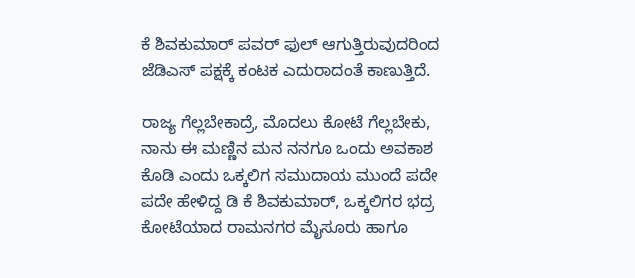ಕೆ ಶಿವಕುಮಾರ್‌ ಪವರ್‌ ಫುಲ್‌ ಆಗುತ್ತಿರುವುದರಿಂದ ಜೆಡಿಎಸ್‌ ಪಕ್ಷಕ್ಕೆ ಕಂಟಕ ಎದುರಾದಂತೆ ಕಾಣುತ್ತಿದೆ.

ರಾಜ್ಯ ಗೆಲ್ಲಬೇಕಾದ್ರೆ, ಮೊದಲು ಕೋಟೆ ಗೆಲ್ಲಬೇಕು, ನಾನು ಈ ಮಣ್ಣಿನ ಮನ ನನಗೂ ಒಂದು ಅವಕಾಶ ಕೊಡಿ ಎಂದು ಒಕ್ಕಲಿಗ ಸಮುದಾಯ ಮುಂದೆ ಪದೇ ಪದೇ ಹೇಳಿದ್ದ ಡಿ ಕೆ ಶಿವಕುಮಾರ್‌, ಒಕ್ಕಲಿಗರ ಭದ್ರ ಕೋಟೆಯಾದ ರಾಮನಗರ ಮೈಸೂರು ಹಾಗೂ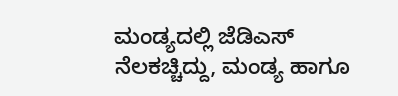ಮಂಡ್ಯದಲ್ಲಿ ಜೆಡಿಎಸ್‌ ನೆಲಕಚ್ಚಿದ್ದು, ಮಂಡ್ಯ ಹಾಗೂ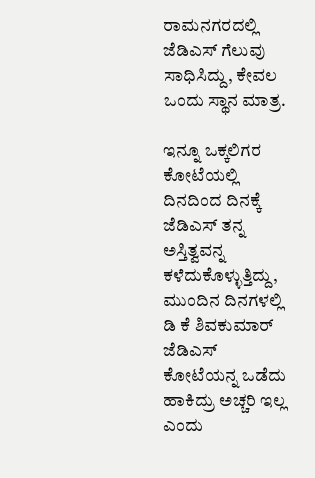ರಾಮನಗರದಲ್ಲಿ ಜೆಡಿಎಸ್‌ ಗೆಲುವು ಸಾಧಿಸಿದ್ದು, ಕೇವಲ ಒಂದು ಸ್ಥಾನ ಮಾತ್ರ.

ಇನ್ನೂ ಒಕ್ಕಲಿಗರ ಕೋಟೆಯಲ್ಲಿ ದಿನದಿಂದ ದಿನಕ್ಕೆ ಜೆಡಿಎಸ್‌ ತನ್ನ ಅಸ್ತಿತ್ವವನ್ನ ಕಳೆದುಕೊಳ್ಳುತ್ತಿದ್ದು, ಮುಂದಿನ ದಿನಗಳಲ್ಲಿ ಡಿ ಕೆ ಶಿವಕುಮಾರ್‌ ಜೆಡಿಎಸ್‌ ಕೋಟೆಯನ್ನ ಒಡೆದು ಹಾಕಿದ್ರು ಅಚ್ಚರಿ ಇಲ್ಲ ಎಂದು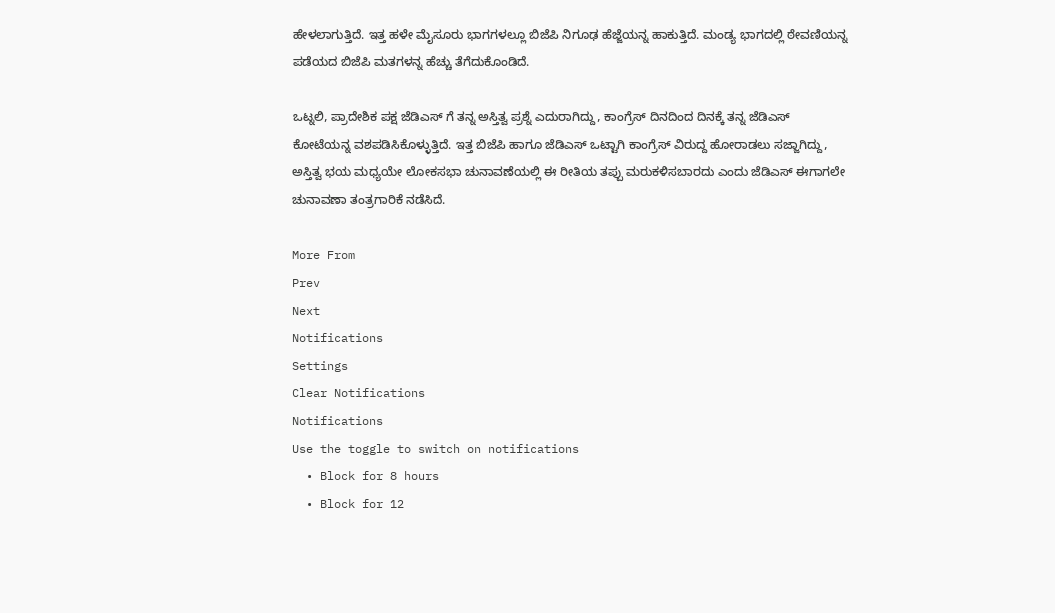ಹೇಳಲಾಗುತ್ತಿದೆ. ಇತ್ತ ಹಳೇ ಮೈಸೂರು ಭಾಗಗಳಲ್ಲೂ ಬಿಜೆಪಿ ನಿಗೂಢ ಹೆಜ್ಜೆಯನ್ನ ಹಾಕುತ್ತಿದೆ. ಮಂಡ್ಯ ಭಾಗದಲ್ಲಿ ಠೇವಣಿಯನ್ನ ಪಡೆಯದ ಬಿಜೆಪಿ ಮತಗಳನ್ನ ಹೆಚ್ಚು ತೆಗೆದುಕೊಂಡಿದೆ.

ಒಟ್ನಲಿ, ಪ್ರಾದೇಶಿಕ ಪಕ್ಷ ಜೆಡಿಎಸ್‌ ಗೆ ತನ್ನ ಅಸ್ತಿತ್ವ ಪ್ರಶ್ನೆ ಎದುರಾಗಿದ್ದು, ಕಾಂಗ್ರೆಸ್‌ ದಿನದಿಂದ ದಿನಕ್ಕೆ ತನ್ನ ಜೆಡಿಎಸ್‌ ಕೋಟೆಯನ್ನ ವಶಪಡಿಸಿಕೊಳ್ಳುತ್ತಿದೆ. ಇತ್ತ ಬಿಜೆಪಿ ಹಾಗೂ ಜೆಡಿಎಸ್‌ ಒಟ್ಟಾಗಿ ಕಾಂಗ್ರೆಸ್‌ ವಿರುದ್ದ ಹೋರಾಡಲು ಸಜ್ಜಾಗಿದ್ದು, ಅಸ್ತಿತ್ವ ಭಯ ಮಧ್ಯಯೇ ಲೋಕಸಭಾ ಚುನಾವಣೆಯಲ್ಲಿ ಈ ರೀತಿಯ ತಪ್ಪು ಮರುಕಳಿಸಬಾರದು ಎಂದು ಜೆಡಿಎಸ್‌ ಈಗಾಗಲೇ ಚುನಾವಣಾ ತಂತ್ರಗಾರಿಕೆ ನಡೆಸಿದೆ.

More From
Prev
Next
Notifications
Settings
Clear Notifications
Notifications
Use the toggle to switch on notifications
  • Block for 8 hours
  • Block for 12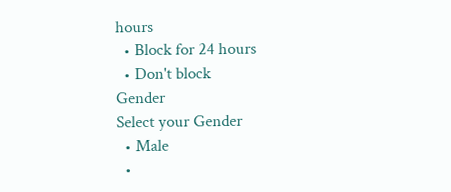hours
  • Block for 24 hours
  • Don't block
Gender
Select your Gender
  • Male
  •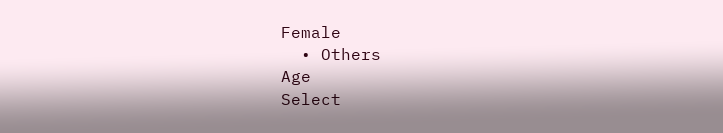Female
  • Others
Age
Select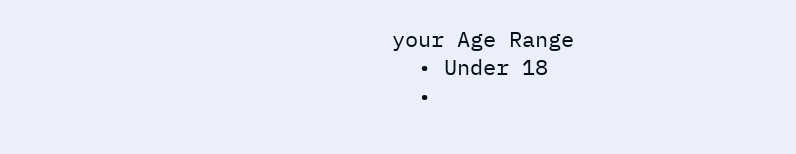your Age Range
  • Under 18
  •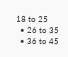18 to 25
  • 26 to 35
  • 36 to 45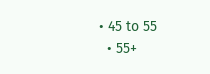• 45 to 55
  • 55+